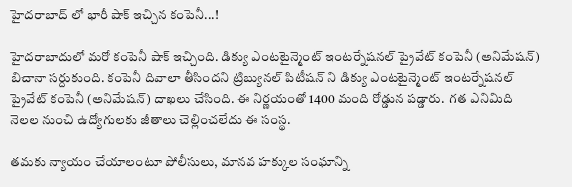హైదరాబాద్ లో భారీ షాక్ ఇచ్చిన కంపెనీ...!

హైదరాబాదులో మరో కంపెనీ షాక్ ఇచ్చింది. డిక్యు ఎంటటైన్మెంట్ ఇంటర్నేషనల్ ప్రైవేట్ కంపెనీ (అనిమేషన్) బిచానా సర్దుకుంది. కంపెనీ దివాలా తీసిందని ట్రిబ్యునల్ పిటీషన్ ని డిక్యు ఎంటటైన్మెంట్ ఇంటర్నేషనల్ ప్రైవేట్ కంపెనీ (అనిమేషన్) దాఖలు చేసింది. ఈ నిర్ణయంతో 1400 మంది రోడ్డున పడ్డారు.  గత ఎనిమిది నెలల నుంచి ఉద్యోగులకు జీతాలు చెల్లించలేదు ఈ సంస్థ.

తమకు న్యాయం చేయాలంటూ పోలీసులు, మానవ హక్కుల సంఘాన్ని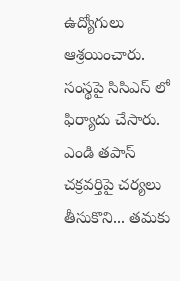ఉద్యోగులు ఆశ్రయించారు.  సంస్థపై సిసిఎస్ లో ఫిర్యాదు చేసారు. ఎండి తపాస్ చక్రవర్తిపై చర్యలు తీసుకొని... తమకు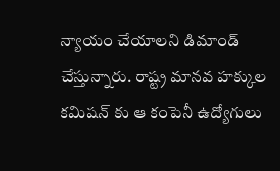న్యాయం చేయాలని డిమాండ్ చేస్తున్నారు. రాష్ట్ర మానవ హక్కుల కమిషన్ కు ఆ కంపెనీ ఉద్యోగులు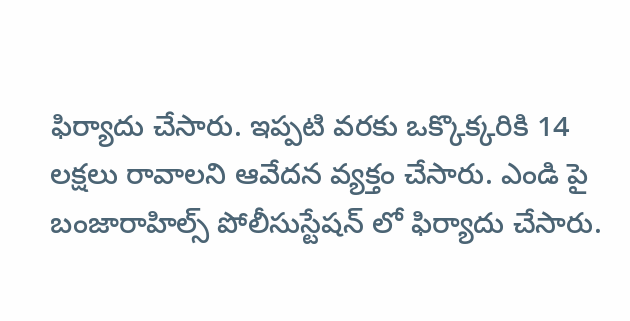ఫిర్యాదు చేసారు. ఇప్పటి వరకు ఒక్కొక్కరికి 14 లక్షలు రావాలని ఆవేదన వ్యక్తం చేసారు. ఎండి పై బంజారాహిల్స్ పోలీసుస్టేషన్ లో ఫిర్యాదు చేసారు.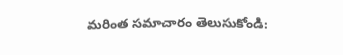మరింత సమాచారం తెలుసుకోండి: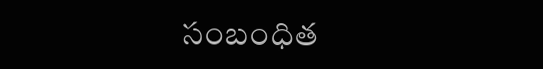సంబంధిత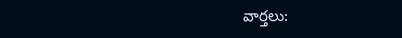వార్తలు: